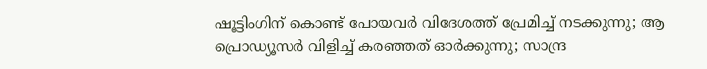ഷൂട്ടിംഗിന് കൊണ്ട് പോയവർ വിദേശത്ത് പ്രേമിച്ച് നടക്കുന്നു; ആ പ്രൊഡ്യൂസർ വിളിച്ച് കരഞ്ഞത് ഓർക്കുന്നു; സാന്ദ്ര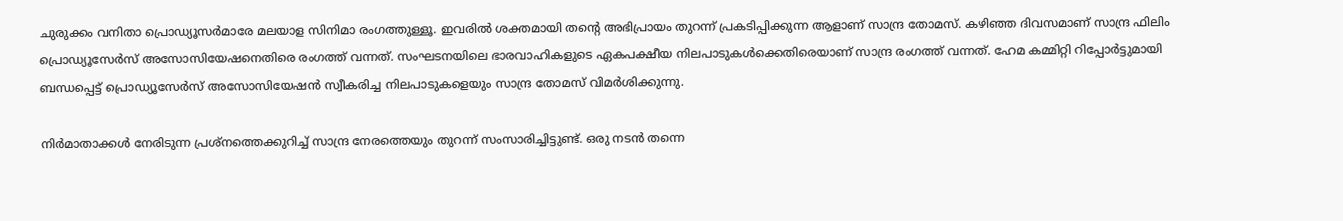ചുരുക്കം വനിതാ പ്രൊഡ്യൂസർമാരേ മലയാള സിനിമാ രംഗത്തുള്ളൂ. ഇവരിൽ ശക്തമായി തന്റെ അഭിപ്രായം തുറന്ന് പ്രകടിപ്പിക്കുന്ന ആളാണ് സാന്ദ്ര തോമസ്. കഴിഞ്ഞ ദിവസമാണ് സാന്ദ്ര ഫിലിം പ്രൊഡ്യൂസേർസ് അസോസിയേഷനെതിരെ രംഗത്ത് വന്നത്. സംഘടനയിലെ ഭാരവാഹികളുടെ ഏകപക്ഷീയ നിലപാടുകൾക്കെതിരെയാണ് സാന്ദ്ര രംഗത്ത് വന്നത്. ഹേമ കമ്മിറ്റി റിപ്പോർട്ടുമായി ബന്ധപ്പെട്ട് പ്രൊഡ്യൂസേർസ് അസോസിയേഷൻ സ്വീകരിച്ച നിലപാടുകളെയും സാന്ദ്ര തോമസ് വിമർശിക്കുന്നു.

നിർമാതാക്കൾ നേരിടുന്ന പ്രശ്നത്തെക്കുറിച്ച് സാന്ദ്ര നേരത്തെയും തുറന്ന് സംസാരിച്ചിട്ടുണ്ട്. ഒരു ന‌‌‌ടൻ തന്നെ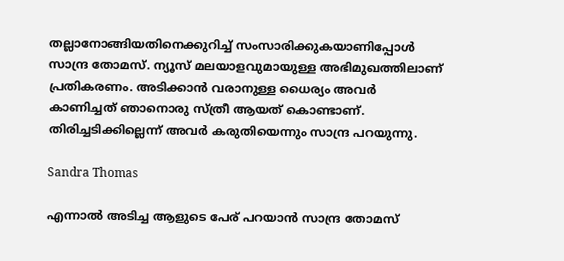തല്ലാനോങ്ങിയതിനെക്കുറിച്ച് സംസാരിക്കുകയാണിപ്പോൾ സാന്ദ്ര തോമസ്. ന്യൂസ് മലയാളവുമായുള്ള അഭിമുഖത്തിലാണ് പ്രതികരണം. അടിക്കാൻ വരാനുള്ള ധൈര്യം അവർ കാണിച്ചത് ഞാനൊരു സ്ത്രീ ആയത് കൊണ്ടാണ്. തിരിച്ചടിക്കില്ലെന്ന് അവർ കരുതിയെന്നും സാന്ദ്ര പറയുന്നു.

Sandra Thomas

എന്നാൽ അടിച്ച ആളുടെ പേര് പറയാൻ സാന്ദ്ര തോമസ്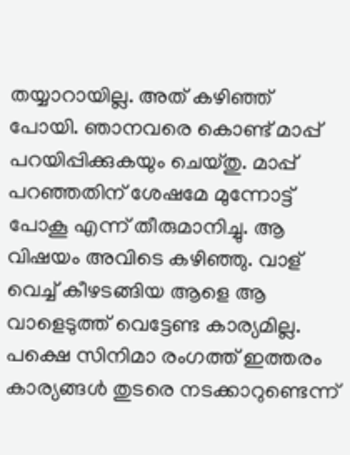തയ്യാറായില്ല. അത് കഴിഞ്ഞ് പോയി. ഞാനവരെ കൊണ്ട് മാപ്പ് പറയിപ്പിക്കുകയും ചെയ്തു. മാപ്പ് പറഞ്ഞതിന് ശേഷമേ മുന്നോട്ട് പോകൂ എന്ന് തീരുമാനിച്ചു. ആ വിഷയം അവിടെ കഴിഞ്ഞു. വാള് വെച്ച് കീഴടങ്ങിയ ആളെ ആ വാളെടുത്ത് വെട്ടേണ്ട കാര്യമില്ല. പക്ഷെ സിനിമാ രംഗത്ത് ഇത്തരം കാര്യങ്ങൾ തുടരെ നടക്കാറുണ്ടെന്ന്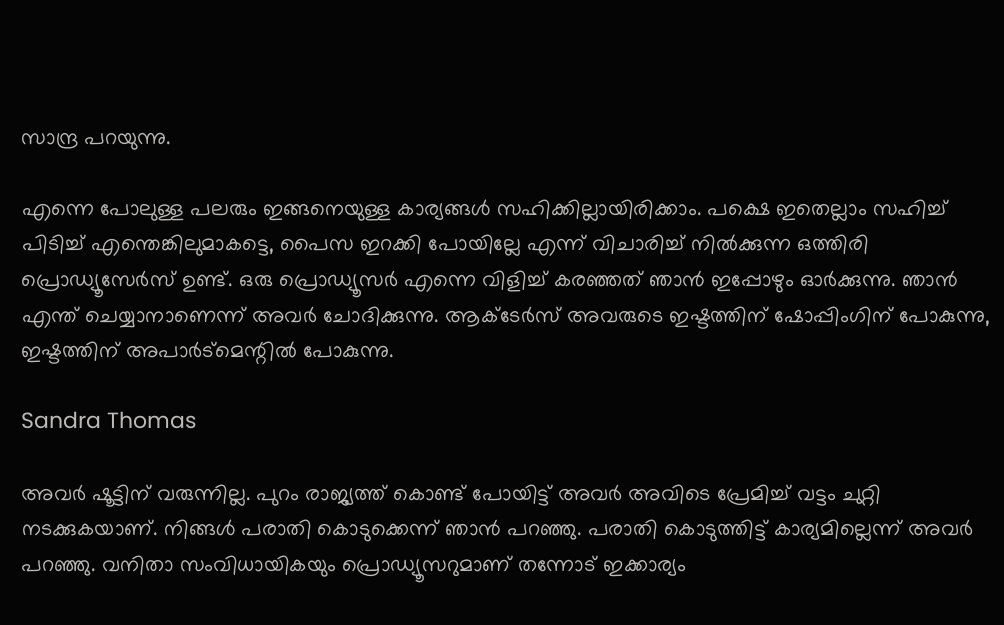സാന്ദ്ര പറയുന്നു.

എന്നെ പോലുള്ള പലരും ഇങ്ങനെയുള്ള കാര്യങ്ങൾ സഹിക്കില്ലായിരിക്കാം. പക്ഷെ ഇതെല്ലാം സഹിച്ച് പിടിച്ച് എന്തെങ്കിലുമാകട്ടെ, പൈസ ഇറക്കി പോയില്ലേ എന്ന് വിചാരിച്ച് നിൽക്കുന്ന ഒത്തിരി പ്രൊഡ്യൂസേർസ് ഉണ്ട്. ഒരു പ്രൊഡ്യൂസർ എന്നെ വിളിച്ച് കരഞ്ഞത് ഞാൻ ഇപ്പോഴും ഓർക്കുന്നു. ഞാൻ എന്ത് ചെയ്യാനാണെന്ന് അവർ ചോദിക്കുന്നു. ആക്ടേർസ് അവരുടെ ഇഷ്ടത്തിന് ഷോപ്പിംഗിന് പോകുന്നു, ഇഷ്ടത്തിന് അപാർട്മെന്റിൽ പോകുന്നു.

Sandra Thomas

അവർ ഷൂട്ടിന് വരുന്നില്ല. പുറം രാജ്യത്ത് കൊണ്ട് പോയിട്ട് അവർ അവിടെ പ്രേമിച്ച് വട്ടം ചുറ്റി നടക്കുകയാണ്. നിങ്ങൾ പരാതി കൊടുക്കെന്ന് ഞാൻ പറഞ്ഞു. പരാതി കൊടുത്തിട്ട് കാര്യമില്ലെന്ന് അവർ പറഞ്ഞു. വനിതാ സംവിധായികയും പ്രൊഡ്യൂസറുമാണ് തന്നോട് ഇക്കാര്യം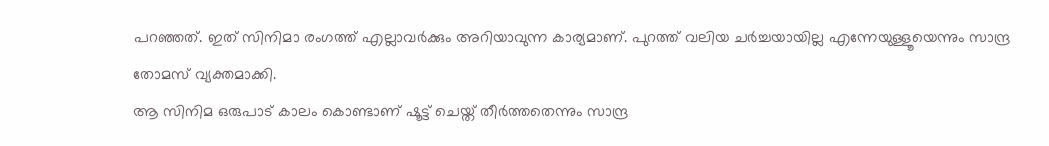പറഞ്ഞത്. ഇത് സിനിമാ രംഗത്ത് എല്ലാവർക്കും അറിയാവുന്ന കാര്യമാണ്. പുറത്ത് വലിയ ചർച്ചയായില്ല എന്നേയുള്ളൂയെന്നും സാന്ദ്ര തോമസ് വ്യക്തമാക്കി.
ആ സിനിമ ഒരുപാട് കാലം കൊണ്ടാണ് ഷൂട്ട് ചെയ്ത് തീർത്തതെന്നും സാന്ദ്ര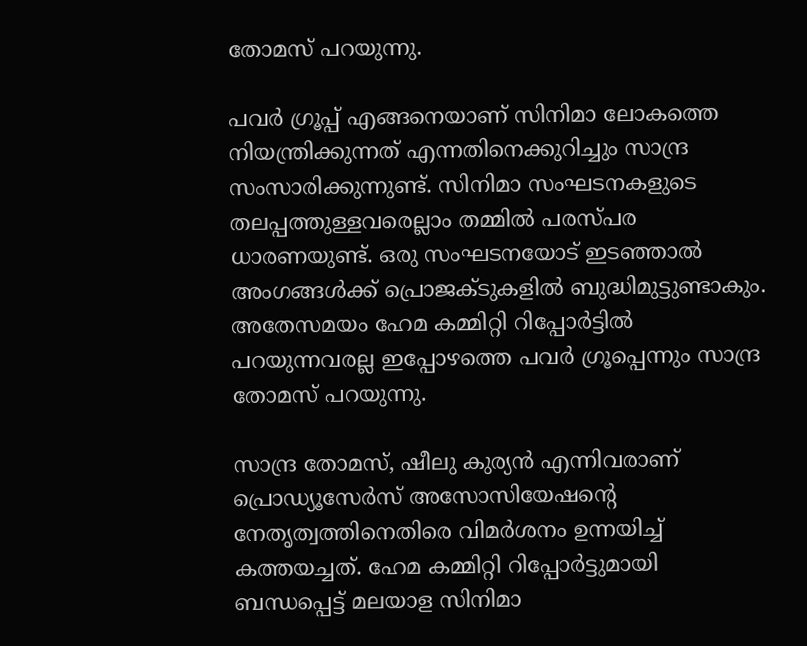തോമസ് പറയുന്നു.

പവർ ഗ്രൂപ്പ് എങ്ങനെയാണ് സിനിമാ ലോകത്തെ നിയന്ത്രിക്കുന്നത് എന്നതിനെക്കുറിച്ചും സാന്ദ്ര സംസാരിക്കുന്നുണ്ട്. സിനിമാ സംഘടനകളുടെ തലപ്പത്തുള്ളവരെല്ലാം തമ്മിൽ പരസ്പര ധാരണയുണ്ട്. ഒരു സംഘടനയോട് ഇടഞ്ഞാൽ അംഗങ്ങൾക്ക് പ്രൊജക്ടുകളിൽ ബുദ്ധിമുട്ടുണ്ടാകും. അതേസമയം ഹേമ കമ്മിറ്റി റിപ്പോർട്ടിൽ പറയുന്നവരല്ല ഇപ്പോഴത്തെ പവർ ഗ്രൂപ്പെന്നും സാന്ദ്ര തോമസ് പറയുന്നു.

സാന്ദ്ര തോമസ്, ഷീലു കുര്യൻ എന്നിവരാണ് പ്രൊഡ്യൂസേർസ് അസോസിയേഷന്റെ നേതൃത്വത്തിനെതിരെ വിമർശനം ഉന്നയിച്ച് കത്തയച്ചത്. ഹേമ കമ്മിറ്റി റിപ്പോർട്ടുമായി ബന്ധപ്പെട്ട് മലയാള സിനിമാ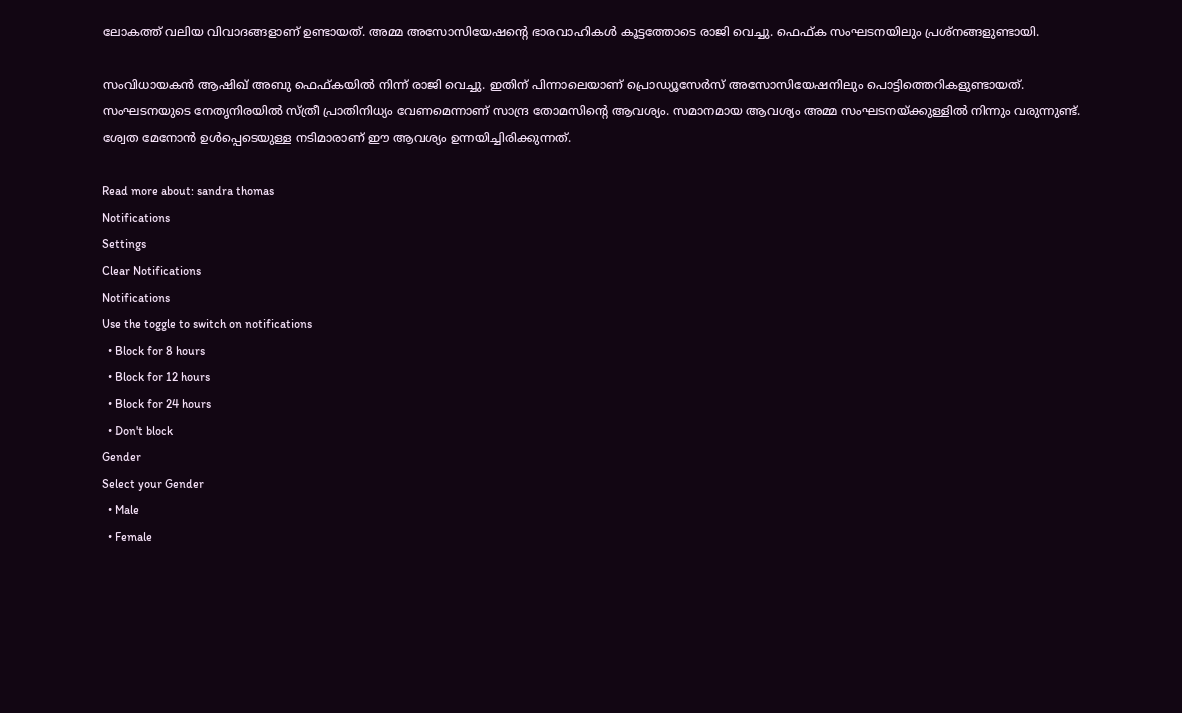ലോകത്ത് വലിയ വിവാദങ്ങളാണ് ഉണ്ടായത്. അമ്മ അസോസിയേഷന്റെ ഭാരവാഹികൾ കൂട്ടത്തോടെ രാജി വെച്ചു. ഫെഫ്ക സംഘടനയിലും പ്രശ്നങ്ങളുണ്ടായി.

സംവിധായകൻ ആഷിഖ് അബു ഫെഫ്കയിൽ നിന്ന് രാജി വെച്ചു. ഇതിന് പിന്നാലെയാണ് പ്രൊഡ്യൂസേർസ് അസോസിയേഷനിലും പൊട്ടിത്തെറികളുണ്ടായത്. സംഘടനയുടെ നേതൃനിരയിൽ സ്ത്രീ പ്രാതിനിധ്യം വേണമെന്നാണ് സാന്ദ്ര തോമസിന്റെ ആവശ്യം. സമാനമായ ആവശ്യം അമ്മ സംഘടനയ്ക്കുള്ളിൽ നിന്നും വരുന്നുണ്ട്. ശ്വേത മേനോൻ ഉൾപ്പെടെയുള്ള നടിമാരാണ് ഈ ആവശ്യം ഉന്നയിച്ചിരിക്കുന്നത്.

Read more about: sandra thomas
Notifications
Settings
Clear Notifications
Notifications
Use the toggle to switch on notifications
  • Block for 8 hours
  • Block for 12 hours
  • Block for 24 hours
  • Don't block
Gender
Select your Gender
  • Male
  • Female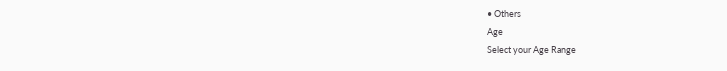• Others
Age
Select your Age Range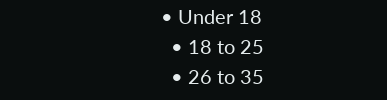• Under 18
  • 18 to 25
  • 26 to 35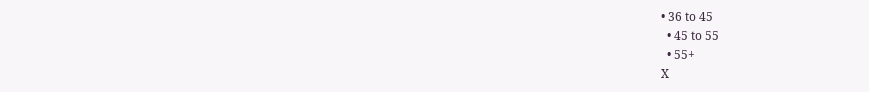• 36 to 45
  • 45 to 55
  • 55+
X